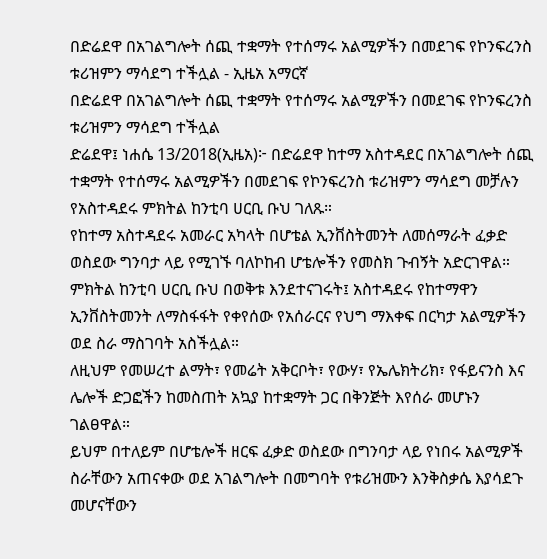በድሬደዋ በአገልግሎት ሰጪ ተቋማት የተሰማሩ አልሚዎችን በመደገፍ የኮንፍረንስ ቱሪዝምን ማሳደግ ተችሏል - ኢዜአ አማርኛ
በድሬደዋ በአገልግሎት ሰጪ ተቋማት የተሰማሩ አልሚዎችን በመደገፍ የኮንፍረንስ ቱሪዝምን ማሳደግ ተችሏል
ድሬደዋ፤ ነሐሴ 13/2018(ኢዜአ)፦ በድሬደዋ ከተማ አስተዳደር በአገልግሎት ሰጪ ተቋማት የተሰማሩ አልሚዎችን በመደገፍ የኮንፍረንስ ቱሪዝምን ማሳደግ መቻሉን የአስተዳደሩ ምክትል ከንቲባ ሀርቢ ቡህ ገለጹ።
የከተማ አስተዳደሩ አመራር አካላት በሆቴል ኢንቨስትመንት ለመሰማራት ፈቃድ ወስደው ግንባታ ላይ የሚገኙ ባለኮከብ ሆቴሎችን የመስክ ጉብኝት አድርገዋል።
ምክትል ከንቲባ ሀርቢ ቡህ በወቅቱ እንደተናገሩት፤ አስተዳደሩ የከተማዋን ኢንቨስትመንት ለማስፋፋት የቀየሰው የአሰራርና የህግ ማእቀፍ በርካታ አልሚዎችን ወደ ስራ ማስገባት አስችሏል።
ለዚህም የመሠረተ ልማት፣ የመሬት አቅርቦት፣ የውሃ፣ የኤሌክትሪክ፣ የፋይናንስ እና ሌሎች ድጋፎችን ከመስጠት አኳያ ከተቋማት ጋር በቅንጅት እየሰራ መሆኑን ገልፀዋል።
ይህም በተለይም በሆቴሎች ዘርፍ ፈቃድ ወስደው በግንባታ ላይ የነበሩ አልሚዎች ስራቸውን አጠናቀው ወደ አገልግሎት በመግባት የቱሪዝሙን እንቅስቃሴ እያሳደጉ መሆናቸውን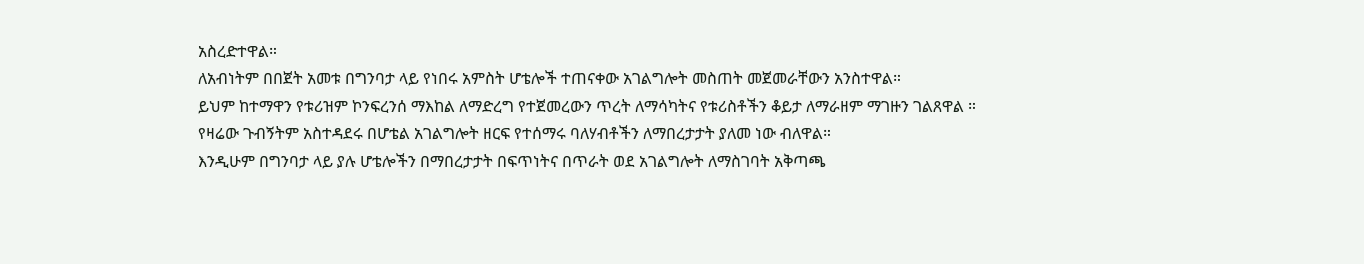አስረድተዋል።
ለአብነትም በበጀት አመቱ በግንባታ ላይ የነበሩ አምስት ሆቴሎች ተጠናቀው አገልግሎት መስጠት መጀመራቸውን አንስተዋል።
ይህም ከተማዋን የቱሪዝም ኮንፍረንሰ ማእከል ለማድረግ የተጀመረውን ጥረት ለማሳካትና የቱሪስቶችን ቆይታ ለማራዘም ማገዙን ገልጸዋል ።
የዛሬው ጉብኝትም አስተዳደሩ በሆቴል አገልግሎት ዘርፍ የተሰማሩ ባለሃብቶችን ለማበረታታት ያለመ ነው ብለዋል።
እንዲሁም በግንባታ ላይ ያሉ ሆቴሎችን በማበረታታት በፍጥነትና በጥራት ወደ አገልግሎት ለማስገባት አቅጣጫ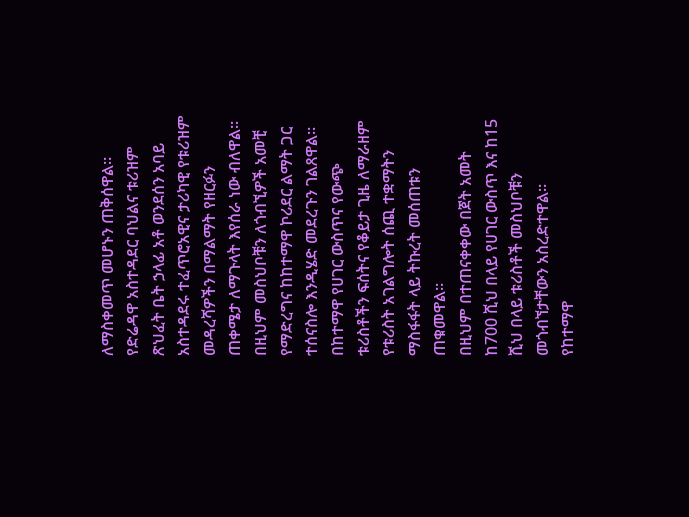ለማስቀመጥ መሆኑን ጠቅሰዋል።
የድሬዳዋ አስተዳደር ባህልና ቱሪዝም ጽህፈት ቤት ኃላፊ አቶ ወንደሰን አባይ አስተዳደሩ ተፈጥሮአዊና ታሪካዊ የቱሪዝም መዳረሻዎችን በማልማት የዘርፉን ጠቀሜታ ለማጉላት እየሰራ ነው ብለዋል።
በዚህም መስህቦቹን ለጎብኚዎች አመቺ የማድረግና ከከተማዋ ኮሪደር ልማት ጋር ተሰናስሎ እንዲሄድ መደረጉን ገልጸዋል።
በከተማዋ የሀገር ውስጥና የውጭ ቱሪስቶችን ፍሰትና የቆይታ ጊዜ ለማራዘም የቱሪስት አገልግሎት ሰጪ ተቋማትን ማስፋፋት ላይ ትኩረት መሰጠቱን ጠቁመዋል።
በዚህም በተጠናቀቀው በጀት አመት ከ700 ሺህ በላይ የሀገር ውስጥ እና ከ15 ሺህ በላይ ቱሪስቶች መስህቦቹን መጎብኘታቸውን አስረድተዋል።
የከተማዋ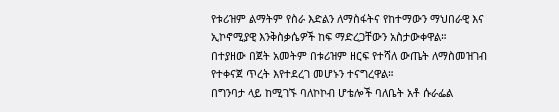የቱሪዝም ልማትም የስራ እድልን ለማስፋትና የከተማውን ማህበራዊ እና ኢኮኖሚያዊ እንቅስቃሴዎች ከፍ ማድረጋቸውን አስታውቀዋል።
በተያዘው በጀት አመትም በቱሪዝም ዘርፍ የተሻለ ውጤት ለማስመዝገብ የተቀናጀ ጥረት እየተደረገ መሆኑን ተናግረዋል።
በግንባታ ላይ ከሚገኙ ባለኮኮብ ሆቴሎች ባለቤት አቶ ሱራፌል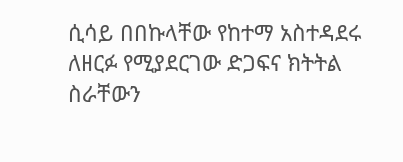ሲሳይ በበኩላቸው የከተማ አስተዳደሩ ለዘርፉ የሚያደርገው ድጋፍና ክትትል ስራቸውን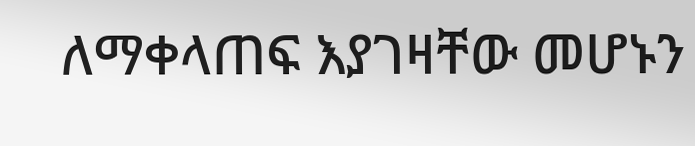ለማቀላጠፍ እያገዛቸው መሆኑን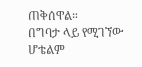ጠቅሰዋል።
በግባታ ላይ የሚገኘው ሆቴልም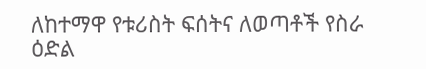ለከተማዋ የቱሪስት ፍሰትና ለወጣቶች የስራ ዕድል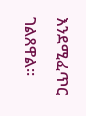እንደሚፈጥር ገልጸዋል።